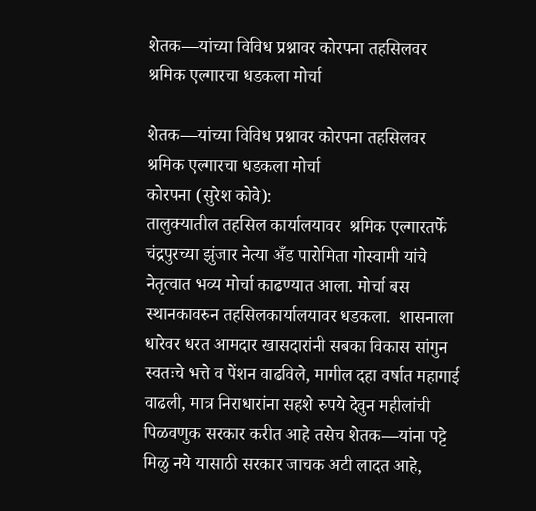शेतक—यांच्या विविध प्रश्नावर कोरपना तहसिलवर श्रमिक एल्गारचा धडकला मोर्चा

शेतक—यांच्या विविध प्रश्नावर कोरपना तहसिलवर श्रमिक एल्गारचा धडकला मोर्चा
कोरपना (सुरेश कोवे):
तालुक्यातील तहसिल कार्यालयावर  श्रमिक एल्गारतर्फे  चंद्रपुरच्या झुंजार नेत्या अँड पारोमिता गोस्वामी यांचे नेतृत्वात भव्य मोर्चा काढण्यात आला. मोर्चा बस स्थानकावरुन तहसिलकार्यालयावर धडकला.  शासनाला   धारेवर धरत आमदार खासदारांनी सबका विकास सांगुन  स्वतःचे भत्ते व पेंशन वाढविले, मागील दहा वर्षात महागाई वाढली, मात्र निराधारांना सहशे रुपये देवुन महीलांची पिळवणुक सरकार करीत आहे तसेच शेतक—यांना पट्टे मिळु नये यासाठी सरकार जाचक अटी लादत आहे,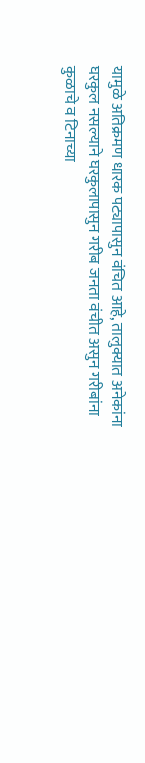यामुळे अतिक्रमण धारक पट्यापासुन वंचित आहे, तालुक्यात अनेकांना घरकुल नसल्याने घरकुलापासुन गरीब जनता वंचीत असुन गरीबांना कुळाचे व टिनाच्या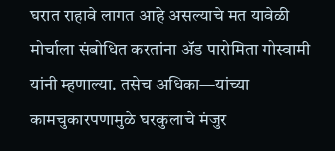घरात राहावे लागत आहे असल्याचे मत यावेळी मोर्चाला संबोधित करतांना ॲड पारोमिता गोस्वामी यांनी म्हणाल्या. तसेच अधिका—यांच्या कामचुकारपणामुळे घरकुलाचे मंजुर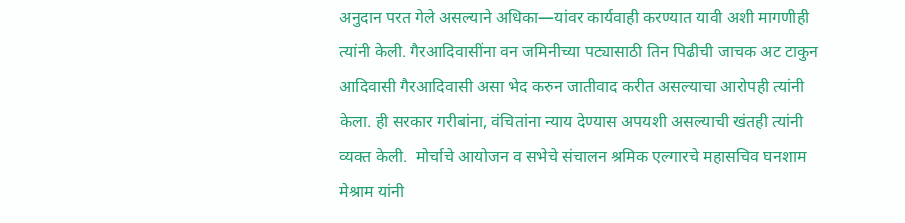अनुदान परत गेले असल्याने अधिका—यांवर कार्यवाही करण्यात यावी अशी मागणीही त्यांनी केली. गैरआदिवासींना वन जमिनीच्या पट्यासाठी तिन पिढीची जाचक अट टाकुन आदिवासी गैरआदिवासी असा भेद करुन जातीवाद करीत असल्याचा आरोपही त्यांनी केला. ही सरकार गरीबांना, वंचितांना न्याय देण्यास अपयशी असल्याची खंतही त्यांनी व्यक्त केली.  मोर्चाचे आयोजन व सभेचे संचालन श्रमिक एल्गारचे महासचिव घनशाम मेश्राम यांनी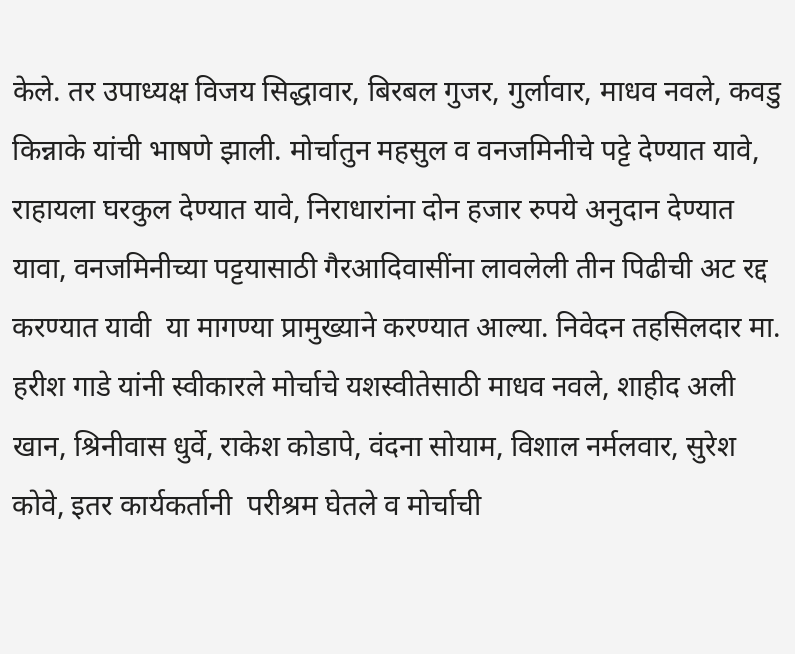केले. तर उपाध्यक्ष विजय सिद्धावार, बिरबल गुजर, गुर्लावार, माधव नवले, कवडु किन्नाके यांची भाषणे झाली. मोर्चातुन महसुल व वनजमिनीचे पट्टे देण्यात यावे, राहायला घरकुल देण्यात यावे, निराधारांना दोन हजार रुपये अनुदान देण्यात यावा, वनजमिनीच्या पट्टयासाठी गैरआदिवासींना लावलेली तीन पिढीची अट रद्द करण्यात यावी  या मागण्या प्रामुख्याने करण्यात आल्या. निवेदन तहसिलदार मा. हरीश गाडे यांनी स्वीकारले मोर्चाचे यशस्वीतेसाठी माधव नवले, शाहीद अली खान, श्रिनीवास धुर्वे, राकेश कोडापे, वंदना सोयाम, विशाल नर्मलवार, सुरेश कोवे, इतर कार्यकर्तानी  परीश्रम घेतले व मोर्चाची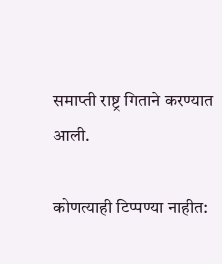समाप्ती राष्ट्र गिताने करण्यात आली.

कोणत्याही टिप्पण्‍या नाहीत: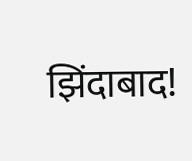झिंदाबाद!